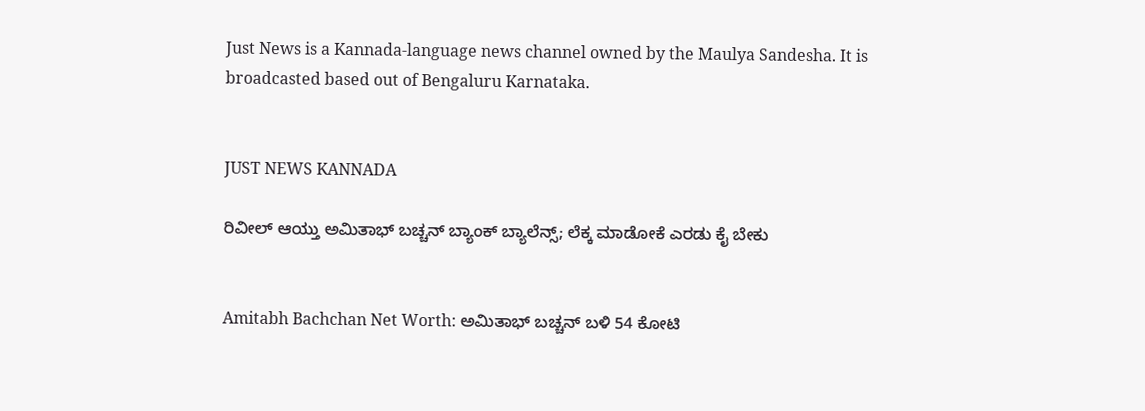Just News is a Kannada-language news channel owned by the Maulya Sandesha. It is broadcasted based out of Bengaluru Karnataka.


JUST NEWS KANNADA

ರಿವೀಲ್ ಆಯ್ತು ಅಮಿತಾಭ್ ಬಚ್ಚನ್ ಬ್ಯಾಂಕ್ ಬ್ಯಾಲೆನ್ಸ್; ಲೆಕ್ಕ ಮಾಡೋಕೆ ಎರಡು ಕೈ ಬೇಕು


Amitabh Bachchan Net Worth: ಅಮಿತಾಭ್ ಬಚ್ಚನ್ ಬಳಿ 54 ಕೋಟಿ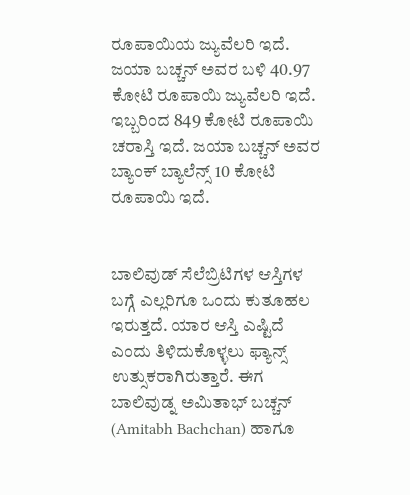ರೂಪಾಯಿಯ ಜ್ಯುವೆಲರಿ ಇದೆ. ಜಯಾ ಬಚ್ಚನ್ ಅವರ ಬಳಿ 40.97 ಕೋಟಿ ರೂಪಾಯಿ ಜ್ಯುವೆಲರಿ ಇದೆ. ಇಬ್ಬರಿಂದ 849 ಕೋಟಿ ರೂಪಾಯಿ ಚರಾಸ್ತಿ ಇದೆ. ಜಯಾ ಬಚ್ಚನ್ ಅವರ ಬ್ಯಾಂಕ್ ಬ್ಯಾಲೆನ್ಸ್ 10 ಕೋಟಿ ರೂಪಾಯಿ ಇದೆ.


ಬಾಲಿವುಡ್ ಸೆಲೆಬ್ರಿಟಿಗಳ ಆಸ್ತಿಗಳ ಬಗ್ಗೆ ಎಲ್ಲರಿಗೂ ಒಂದು ಕುತೂಹಲ ಇರುತ್ತದೆ. ಯಾರ ಆಸ್ತಿ ಎಷ್ಟಿದೆ ಎಂದು ತಿಳಿದುಕೊಳ್ಳಲು ಫ್ಯಾನ್ಸ್ ಉತ್ಸುಕರಾಗಿರುತ್ತಾರೆ. ಈಗ ಬಾಲಿವುಡ್ನ ಅಮಿತಾಭ್ ಬಚ್ಚನ್ (Amitabh Bachchan) ಹಾಗೂ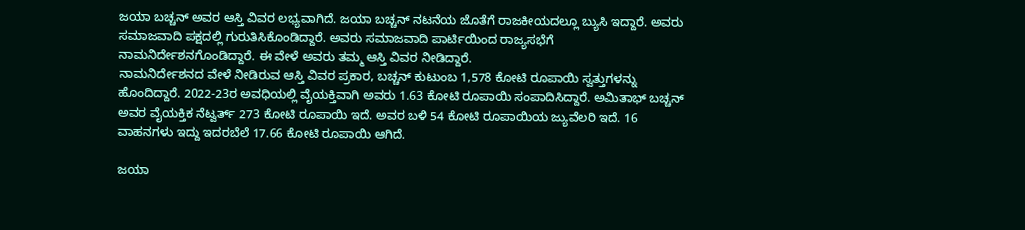ಜಯಾ ಬಚ್ಚನ್ ಅವರ ಆಸ್ತಿ ವಿವರ ಲಭ್ಯವಾಗಿದೆ. ಜಯಾ ಬಚ್ಚನ್ ನಟನೆಯ ಜೊತೆಗೆ ರಾಜಕೀಯದಲ್ಲೂ ಬ್ಯುಸಿ ಇದ್ದಾರೆ. ಅವರು ಸಮಾಜವಾದಿ ಪಕ್ಷದಲ್ಲಿ ಗುರುತಿಸಿಕೊಂಡಿದ್ದಾರೆ. ಅವರು ಸಮಾಜವಾದಿ ಪಾರ್ಟಿಯಿಂದ ರಾಜ್ಯಸಭೆಗೆ ನಾಮನಿರ್ದೇಶನಗೊಂಡಿದ್ದಾರೆ. ಈ ವೇಳೆ ಅವರು ತಮ್ಮ ಆಸ್ತಿ ವಿವರ ನೀಡಿದ್ದಾರೆ.
ನಾಮನಿರ್ದೇಶನದ ವೇಳೆ ನೀಡಿರುವ ಆಸ್ತಿ ವಿವರ ಪ್ರಕಾರ, ಬಚ್ಚನ್ ಕುಟುಂಬ 1,578 ಕೋಟಿ ರೂಪಾಯಿ ಸ್ವತ್ತುಗಳನ್ನು ಹೊಂದಿದ್ದಾರೆ. 2022-23ರ ಅವಧಿಯಲ್ಲಿ ವೈಯಕ್ತಿವಾಗಿ ಅವರು 1.63 ಕೋಟಿ ರೂಪಾಯಿ ಸಂಪಾದಿಸಿದ್ದಾರೆ. ಅಮಿತಾಭ್ ಬಚ್ಚನ್ ಅವರ ವೈಯಕ್ತಿಕ ನೆಟ್ವರ್ತ್ 273 ಕೋಟಿ ರೂಪಾಯಿ ಇದೆ. ಅವರ ಬಳಿ 54 ಕೋಟಿ ರೂಪಾಯಿಯ ಜ್ಯುವೆಲರಿ ಇದೆ. 16 ವಾಹನಗಳು ಇದ್ದು ಇದರಬೆಲೆ 17.66 ಕೋಟಿ ರೂಪಾಯಿ ಆಗಿದೆ.

ಜಯಾ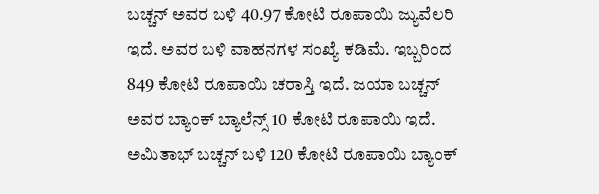ಬಚ್ಚನ್ ಅವರ ಬಳಿ 40.97 ಕೋಟಿ ರೂಪಾಯಿ ಜ್ಯುವೆಲರಿ ಇದೆ. ಅವರ ಬಳಿ ವಾಹನಗಳ ಸಂಖ್ಯೆ ಕಡಿಮೆ. ಇಬ್ಬರಿಂದ 849 ಕೋಟಿ ರೂಪಾಯಿ ಚರಾಸ್ತಿ ಇದೆ. ಜಯಾ ಬಚ್ಚನ್ ಅವರ ಬ್ಯಾಂಕ್ ಬ್ಯಾಲೆನ್ಸ್ 10 ಕೋಟಿ ರೂಪಾಯಿ ಇದೆ. ಅಮಿತಾಭ್ ಬಚ್ಚನ್ ಬಳಿ 120 ಕೋಟಿ ರೂಪಾಯಿ ಬ್ಯಾಂಕ್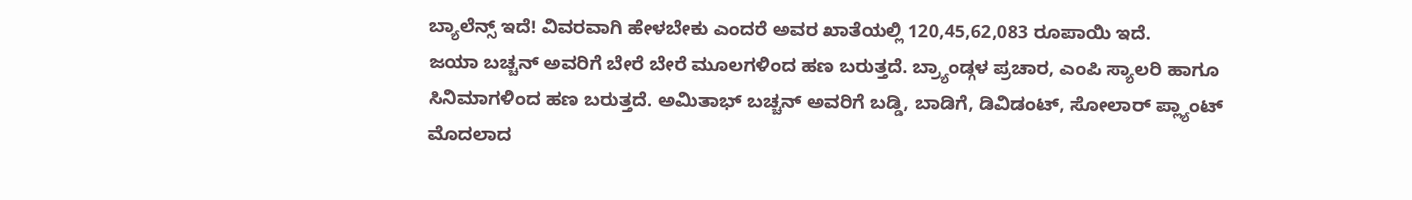ಬ್ಯಾಲೆನ್ಸ್ ಇದೆ! ವಿವರವಾಗಿ ಹೇಳಬೇಕು ಎಂದರೆ ಅವರ ಖಾತೆಯಲ್ಲಿ 120,45,62,083 ರೂಪಾಯಿ ಇದೆ.
ಜಯಾ ಬಚ್ಚನ್ ಅವರಿಗೆ ಬೇರೆ ಬೇರೆ ಮೂಲಗಳಿಂದ ಹಣ ಬರುತ್ತದೆ. ಬ್ರ್ಯಾಂಡ್ಗಳ ಪ್ರಚಾರ, ಎಂಪಿ ಸ್ಯಾಲರಿ ಹಾಗೂ ಸಿನಿಮಾಗಳಿಂದ ಹಣ ಬರುತ್ತದೆ. ಅಮಿತಾಭ್ ಬಚ್ಚನ್ ಅವರಿಗೆ ಬಡ್ಡಿ, ಬಾಡಿಗೆ, ಡಿವಿಡಂಟ್, ಸೋಲಾರ್ ಪ್ಲ್ಯಾಂಟ್ ಮೊದಲಾದ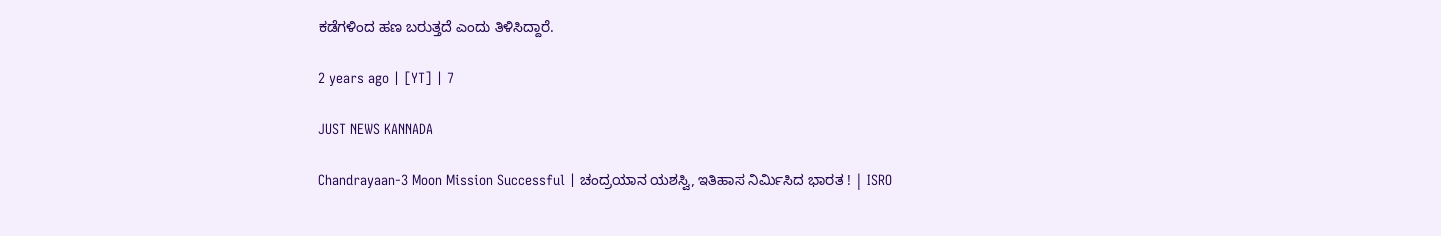ಕಡೆಗಳಿಂದ ಹಣ ಬರುತ್ತದೆ ಎಂದು ತಿಳಿಸಿದ್ದಾರೆ.

2 years ago | [YT] | 7

JUST NEWS KANNADA

Chandrayaan-3 Moon Mission Successful | ಚಂದ್ರಯಾನ ಯಶಸ್ವಿ, ಇತಿಹಾಸ ನಿರ್ಮಿಸಿದ ಭಾರತ ! | ISRO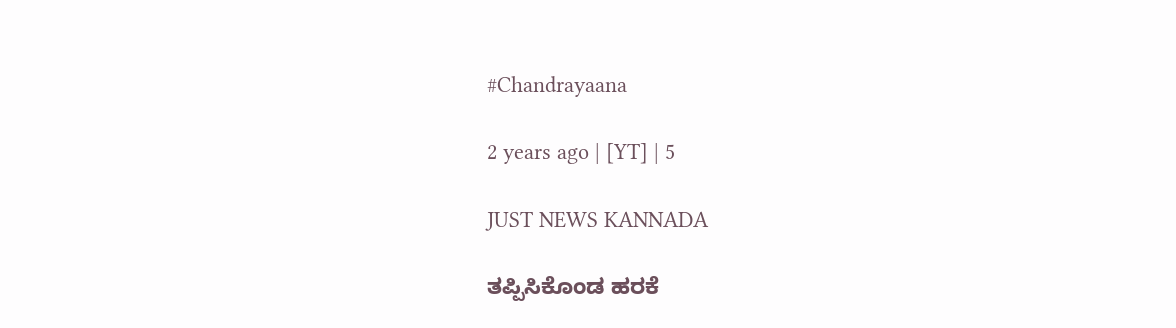#Chandrayaana

2 years ago | [YT] | 5

JUST NEWS KANNADA

ತಪ್ಪಿಸಿಕೊಂಡ ಹರಕೆ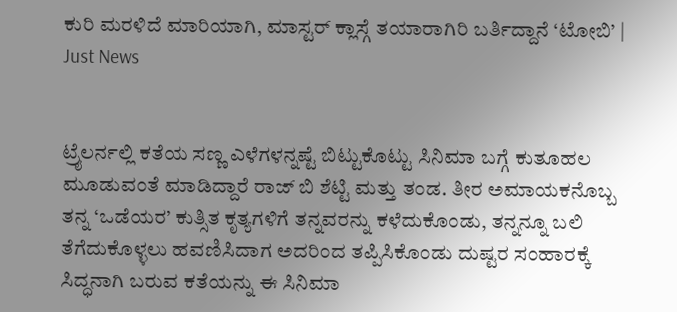ಕುರಿ ಮರಳಿದೆ ಮಾರಿಯಾಗಿ, ಮಾಸ್ಟರ್ ಕ್ಲಾಸ್ಗೆ ತಯಾರಾಗಿರಿ ಬರ್ತಿದ್ದಾನೆ ‘ಟೋಬಿ’ | Just News


ಟ್ರೈಲರ್ನಲ್ಲಿ ಕತೆಯ ಸಣ್ಣ ಎಳೆಗಳನ್ನಷ್ಟೆ ಬಿಟ್ಟುಕೊಟ್ಟು ಸಿನಿಮಾ ಬಗ್ಗೆ ಕುತೂಹಲ ಮೂಡುವಂತೆ ಮಾಡಿದ್ದಾರೆ ರಾಜ್ ಬಿ ಶೆಟ್ಟಿ ಮತ್ತು ತಂಡ. ತೀರ ಅಮಾಯಕನೊಬ್ಬ ತನ್ನ ‘ಒಡೆಯರ’ ಕುತ್ಸಿತ ಕೃತ್ಯಗಳಿಗೆ ತನ್ನವರನ್ನು ಕಳೆದುಕೊಂಡು, ತನ್ನನ್ನೂ ಬಲಿ ತೆಗೆದುಕೊಳ್ಳಲು ಹವಣಿಸಿದಾಗ ಅದರಿಂದ ತಪ್ಪಿಸಿಕೊಂಡು ದುಷ್ಟರ ಸಂಹಾರಕ್ಕೆ ಸಿದ್ಧನಾಗಿ ಬರುವ ಕತೆಯನ್ನು ಈ ಸಿನಿಮಾ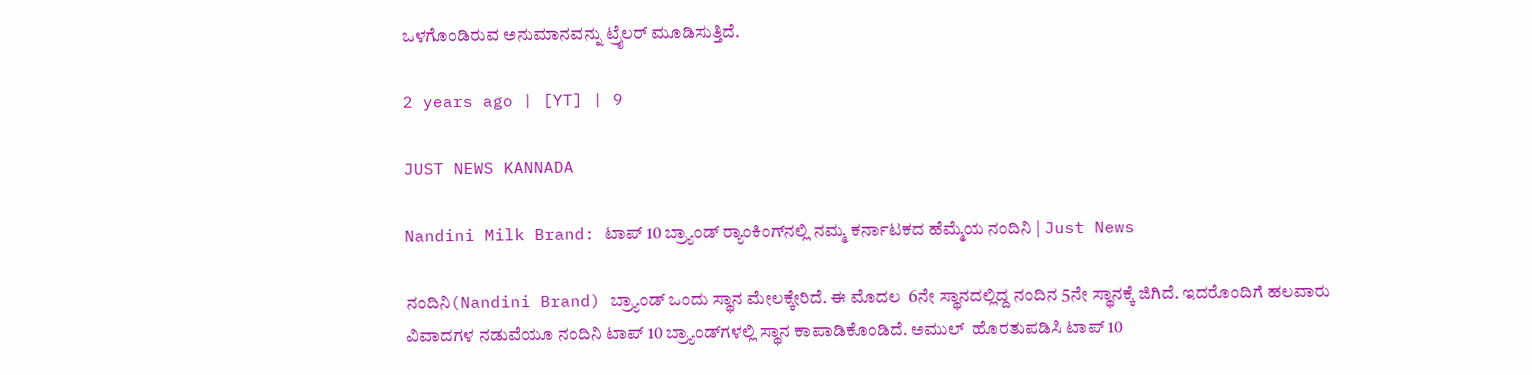ಒಳಗೊಂಡಿರುವ ಅನುಮಾನವನ್ನು ಟ್ರೈಲರ್ ಮೂಡಿಸುತ್ತಿದೆ.

2 years ago | [YT] | 9

JUST NEWS KANNADA

Nandini Milk Brand: ಟಾಪ್ 10 ಬ್ರ್ಯಾಂಡ್‌ ರ‍್ಯಾಂಕಿಂಗ್‌ನಲ್ಲಿ ನಮ್ಮ ಕರ್ನಾಟಕದ ಹೆಮ್ಮೆಯ ನಂದಿನಿ | Just News

ನಂದಿನಿ(Nandini Brand) ಬ್ರ್ಯಾಂಡ್ ಒಂದು ಸ್ಥಾನ ಮೇಲಕ್ಕೇರಿದೆ. ಈ ಮೊದಲ  6ನೇ ಸ್ಥಾನದಲ್ಲಿದ್ದ ನಂದಿನ 5ನೇ ಸ್ಥಾನಕ್ಕೆ ಜಿಗಿದೆ. ಇದರೊಂದಿಗೆ ಹಲವಾರು ವಿವಾದಗಳ ನಡುವೆಯೂ ನಂದಿನಿ ಟಾಪ್ 10 ಬ್ರ್ಯಾಂಡ್‌ಗಳಲ್ಲಿ ಸ್ಥಾನ ಕಾಪಾಡಿಕೊಂಡಿದೆ. ಅಮುಲ್  ಹೊರತುಪಡಿಸಿ ಟಾಪ್ 10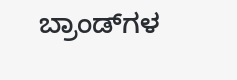ಬ್ರಾಂಡ್‌ಗಳ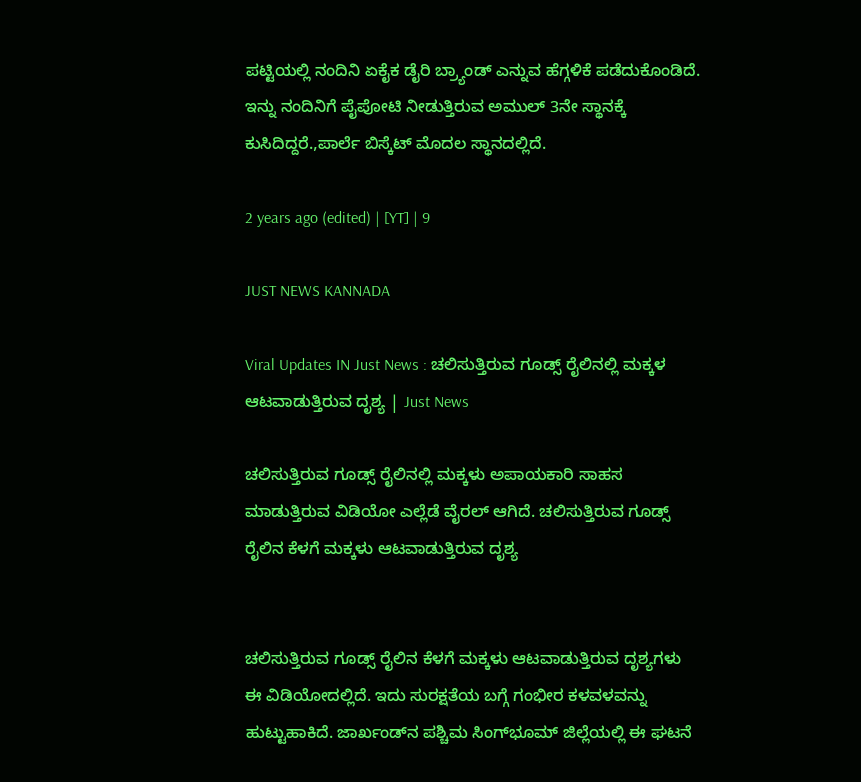ಪಟ್ಟಿಯಲ್ಲಿ ನಂದಿನಿ ಏಕೈಕ ಡೈರಿ ಬ್ರ್ಯಾಂಡ್‌ ಎನ್ನುವ ಹೆಗ್ಗಳಿಕೆ ಪಡೆದುಕೊಂಡಿದೆ. ಇನ್ನು ನಂದಿನಿಗೆ ಪೈಪೋಟಿ ನೀಡುತ್ತಿರುವ ಅಮುಲ್‌ 3ನೇ ಸ್ಥಾನಕ್ಕೆ ಕುಸಿದಿದ್ದರೆ.,ಪಾರ್ಲೆ ಬಿಸ್ಕೆಟ್‌ ಮೊದಲ ಸ್ಥಾನದಲ್ಲಿದೆ.

2 years ago (edited) | [YT] | 9

JUST NEWS KANNADA

Viral Updates IN Just News : ಚಲಿಸುತ್ತಿರುವ ಗೂಡ್ಸ್ ರೈಲಿನಲ್ಲಿ ಮಕ್ಕಳ ಆಟವಾಡುತ್ತಿರುವ ದೃಶ್ಯ | Just News

ಚಲಿಸುತ್ತಿರುವ ಗೂಡ್ಸ್ ರೈಲಿನಲ್ಲಿ ಮಕ್ಕಳು ಅಪಾಯಕಾರಿ ಸಾಹಸ ಮಾಡುತ್ತಿರುವ ವಿಡಿಯೋ ಎಲ್ಲೆಡೆ ವೈರಲ್ ಆಗಿದೆ. ಚಲಿಸುತ್ತಿರುವ ಗೂಡ್ಸ್ ರೈಲಿನ ಕೆಳಗೆ ಮಕ್ಕಳು ಆಟವಾಡುತ್ತಿರುವ ದೃಶ್ಯ


ಚಲಿಸುತ್ತಿರುವ ಗೂಡ್ಸ್ ರೈಲಿನ ಕೆಳಗೆ ಮಕ್ಕಳು ಆಟವಾಡುತ್ತಿರುವ ದೃಶ್ಯಗಳು ಈ ವಿಡಿಯೋದಲ್ಲಿದೆ. ಇದು ಸುರಕ್ಷತೆಯ ಬಗ್ಗೆ ಗಂಭೀರ ಕಳವಳವನ್ನು ಹುಟ್ಟುಹಾಕಿದೆ. ಜಾರ್ಖಂಡ್‌ನ ಪಶ್ಚಿಮ ಸಿಂಗ್‌ಭೂಮ್ ಜಿಲ್ಲೆಯಲ್ಲಿ ಈ ಘಟನೆ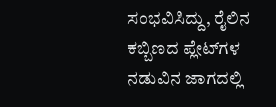ಸಂಭವಿಸಿದ್ದು, ರೈಲಿನ ಕಬ್ಬಿಣದ ಪ್ಲೇಟ್‌ಗಳ ನಡುವಿನ ಜಾಗದಲ್ಲಿ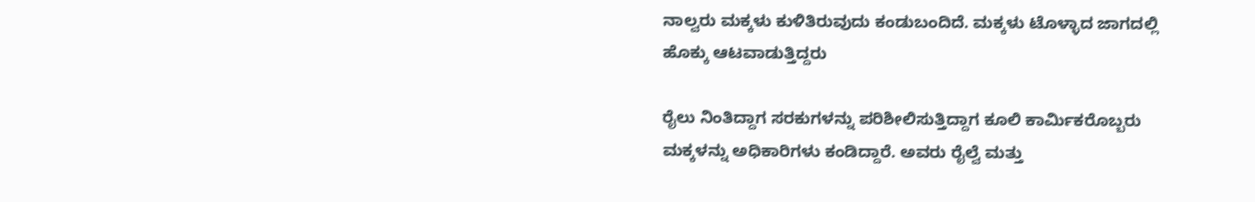ನಾಲ್ವರು ಮಕ್ಕಳು ಕುಳಿತಿರುವುದು ಕಂಡುಬಂದಿದೆ. ಮಕ್ಕಳು ಟೊಳ್ಳಾದ ಜಾಗದಲ್ಲಿ ಹೊಕ್ಕು ಆಟವಾಡುತ್ತಿದ್ದರು

ರೈಲು ನಿಂತಿದ್ದಾಗ ಸರಕುಗಳನ್ನು ಪರಿಶೀಲಿಸುತ್ತಿದ್ದಾಗ ಕೂಲಿ ಕಾರ್ಮಿಕರೊಬ್ಬರು ಮಕ್ಕಳನ್ನು ಅಧಿಕಾರಿಗಳು ಕಂಡಿದ್ದಾರೆ. ಅವರು ರೈಲ್ವೆ ಮತ್ತು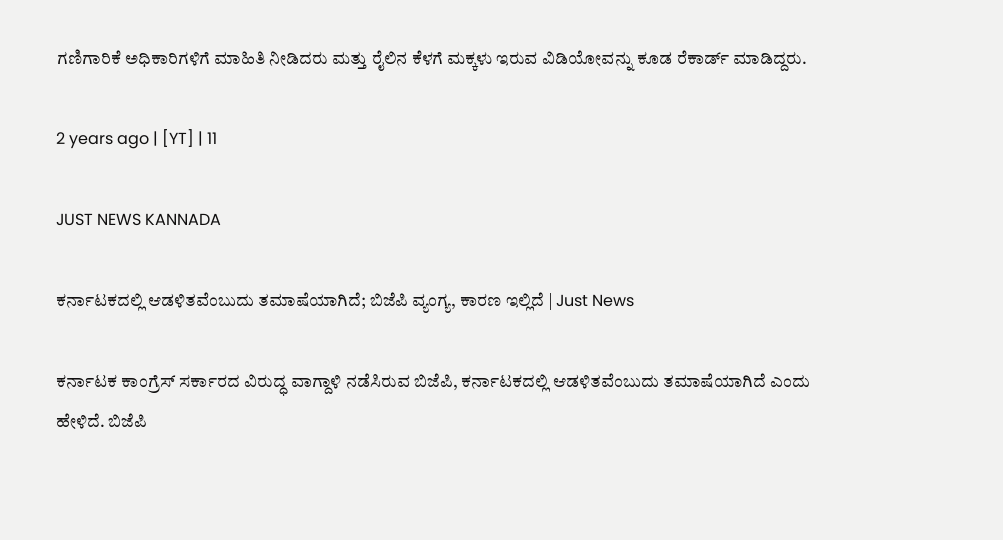ಗಣಿಗಾರಿಕೆ ಅಧಿಕಾರಿಗಳಿಗೆ ಮಾಹಿತಿ ನೀಡಿದರು ಮತ್ತು ರೈಲಿನ ಕೆಳಗೆ ಮಕ್ಕಳು ಇರುವ ವಿಡಿಯೋವನ್ನು ಕೂಡ ರೆಕಾರ್ಡ್ ಮಾಡಿದ್ದರು.

2 years ago | [YT] | 11

JUST NEWS KANNADA

ಕರ್ನಾಟಕದಲ್ಲಿ ಆಡಳಿತವೆಂಬುದು ತಮಾಷೆಯಾಗಿದೆ; ಬಿಜೆಪಿ ವ್ಯಂಗ್ಯ, ಕಾರಣ ಇಲ್ಲಿದೆ | Just News

ಕರ್ನಾಟಕ ಕಾಂಗ್ರೆಸ್ ಸರ್ಕಾರದ ವಿರುದ್ಧ ವಾಗ್ದಾಳಿ ನಡೆಸಿರುವ ಬಿಜೆಪಿ, ಕರ್ನಾಟಕದಲ್ಲಿ ಆಡಳಿತವೆಂಬುದು ತಮಾಷೆಯಾಗಿದೆ ಎಂದು ಹೇಳಿದೆ. ಬಿಜೆಪಿ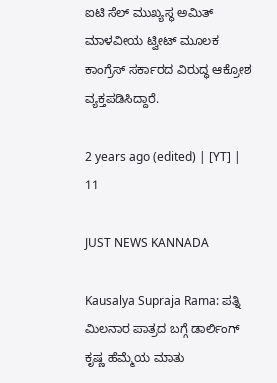ಐಟಿ ಸೆಲ್ ಮುಖ್ಯಸ್ಥ ಅಮಿತ್ ಮಾಳವೀಯ ಟ್ವೀಟ್ ಮೂಲಕ ಕಾಂಗ್ರೆಸ್ ಸರ್ಕಾರದ ವಿರುದ್ಧ ಆಕ್ರೋಶ ವ್ಯಕ್ತಪಡಿಸಿದ್ದಾರೆ.

2 years ago (edited) | [YT] | 11

JUST NEWS KANNADA

Kausalya Supraja Rama: ಪತ್ನಿ ಮಿಲನಾರ ಪಾತ್ರದ ಬಗ್ಗೆ ಡಾರ್ಲಿಂಗ್ ಕೃಷ್ಣ ಹೆಮ್ಮೆಯ ಮಾತು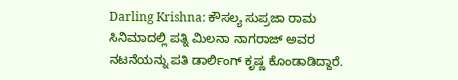Darling Krishna: ಕೌಸಲ್ಯ ಸುಪ್ರಜಾ ರಾಮ ಸಿನಿಮಾದಲ್ಲಿ ಪತ್ನಿ ಮಿಲನಾ ನಾಗರಾಜ್ ಅವರ ನಟನೆಯನ್ನು ಪತಿ ಡಾರ್ಲಿಂಗ್ ಕೃಷ್ಣ ಕೊಂಡಾಡಿದ್ದಾರೆ.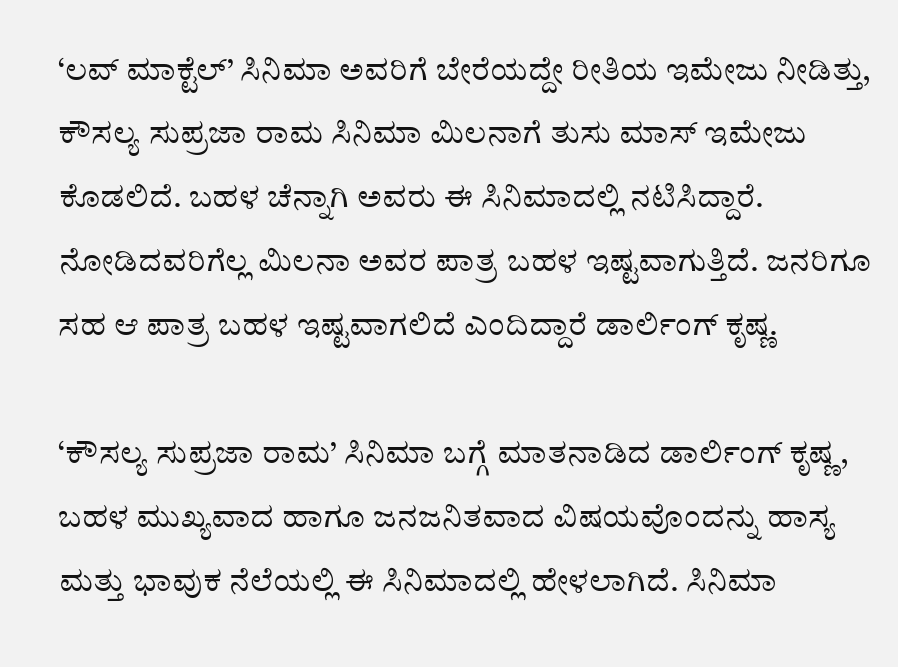‘ಲವ್ ಮಾಕ್ಟೆಲ್’ ಸಿನಿಮಾ ಅವರಿಗೆ ಬೇರೆಯದ್ದೇ ರೀತಿಯ ಇಮೇಜು ನೀಡಿತ್ತು, ಕೌಸಲ್ಯ ಸುಪ್ರಜಾ ರಾಮ ಸಿನಿಮಾ ಮಿಲನಾಗೆ ತುಸು ಮಾಸ್ ಇಮೇಜು ಕೊಡಲಿದೆ. ಬಹಳ ಚೆನ್ನಾಗಿ ಅವರು ಈ ಸಿನಿಮಾದಲ್ಲಿ ನಟಿಸಿದ್ದಾರೆ. ನೋಡಿದವರಿಗೆಲ್ಲ ಮಿಲನಾ ಅವರ ಪಾತ್ರ ಬಹಳ ಇಷ್ಟವಾಗುತ್ತಿದೆ. ಜನರಿಗೂ ಸಹ ಆ ಪಾತ್ರ ಬಹಳ ಇಷ್ಟವಾಗಲಿದೆ ಎಂದಿದ್ದಾರೆ ಡಾರ್ಲಿಂಗ್ ಕೃಷ್ಣ.

‘ಕೌಸಲ್ಯ ಸುಪ್ರಜಾ ರಾಮ’ ಸಿನಿಮಾ ಬಗ್ಗೆ ಮಾತನಾಡಿದ ಡಾರ್ಲಿಂಗ್ ಕೃಷ್ಣ, ಬಹಳ ಮುಖ್ಯವಾದ ಹಾಗೂ ಜನಜನಿತವಾದ ವಿಷಯವೊಂದನ್ನು ಹಾಸ್ಯ ಮತ್ತು ಭಾವುಕ ನೆಲೆಯಲ್ಲಿ ಈ ಸಿನಿಮಾದಲ್ಲಿ ಹೇಳಲಾಗಿದೆ. ಸಿನಿಮಾ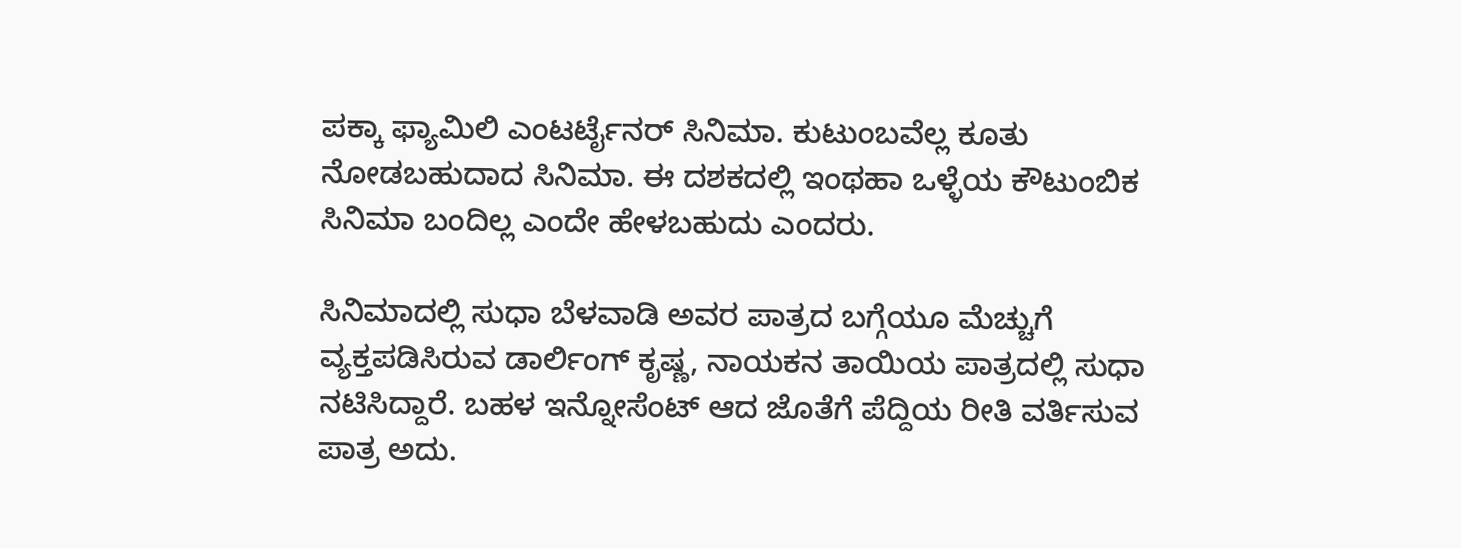ಪಕ್ಕಾ ಫ್ಯಾಮಿಲಿ ಎಂಟರ್ಟೈನರ್ ಸಿನಿಮಾ. ಕುಟುಂಬವೆಲ್ಲ ಕೂತು ನೋಡಬಹುದಾದ ಸಿನಿಮಾ. ಈ ದಶಕದಲ್ಲಿ ಇಂಥಹಾ ಒಳ್ಳೆಯ ಕೌಟುಂಬಿಕ ಸಿನಿಮಾ ಬಂದಿಲ್ಲ ಎಂದೇ ಹೇಳಬಹುದು ಎಂದರು.

ಸಿನಿಮಾದಲ್ಲಿ ಸುಧಾ ಬೆಳವಾಡಿ ಅವರ ಪಾತ್ರದ ಬಗ್ಗೆಯೂ ಮೆಚ್ಚುಗೆ ವ್ಯಕ್ತಪಡಿಸಿರುವ ಡಾರ್ಲಿಂಗ್ ಕೃಷ್ಣ, ನಾಯಕನ ತಾಯಿಯ ಪಾತ್ರದಲ್ಲಿ ಸುಧಾ ನಟಿಸಿದ್ದಾರೆ. ಬಹಳ ಇನ್ನೋಸೆಂಟ್ ಆದ ಜೊತೆಗೆ ಪೆದ್ದಿಯ ರೀತಿ ವರ್ತಿಸುವ ಪಾತ್ರ ಅದು.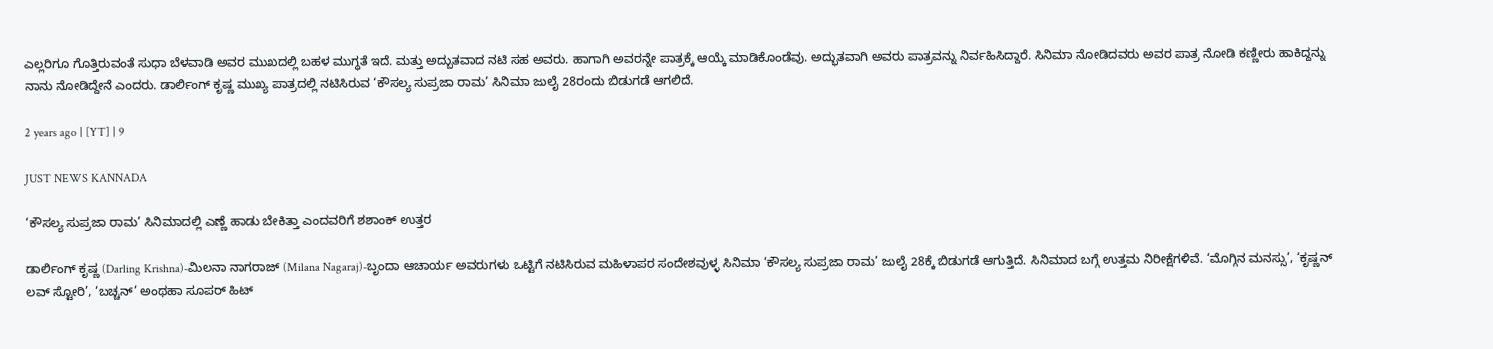ಎಲ್ಲರಿಗೂ ಗೊತ್ತಿರುವಂತೆ ಸುಧಾ ಬೆಳವಾಡಿ ಅವರ ಮುಖದಲ್ಲಿ ಬಹಳ ಮುಗ್ಧತೆ ಇದೆ. ಮತ್ತು ಅದ್ಬುತವಾದ ನಟಿ ಸಹ ಅವರು. ಹಾಗಾಗಿ ಅವರನ್ನೇ ಪಾತ್ರಕ್ಕೆ ಆಯ್ಕೆ ಮಾಡಿಕೊಂಡೆವು. ಅದ್ಭುತವಾಗಿ ಅವರು ಪಾತ್ರವನ್ನು ನಿರ್ವಹಿಸಿದ್ದಾರೆ. ಸಿನಿಮಾ ನೋಡಿದವರು ಅವರ ಪಾತ್ರ ನೋಡಿ ಕಣ್ಣೀರು ಹಾಕಿದ್ದನ್ನು ನಾನು ನೋಡಿದ್ದೇನೆ ಎಂದರು. ಡಾರ್ಲಿಂಗ್ ಕೃಷ್ಣ ಮುಖ್ಯ ಪಾತ್ರದಲ್ಲಿ ನಟಿಸಿರುವ ‘ಕೌಸಲ್ಯ ಸುಪ್ರಜಾ ರಾಮ’ ಸಿನಿಮಾ ಜುಲೈ 28ರಂದು ಬಿಡುಗಡೆ ಆಗಲಿದೆ.

2 years ago | [YT] | 9

JUST NEWS KANNADA

‘ಕೌಸಲ್ಯ ಸುಪ್ರಜಾ ರಾಮ’ ಸಿನಿಮಾದಲ್ಲಿ ಎಣ್ಣೆ ಹಾಡು ಬೇಕಿತ್ತಾ ಎಂದವರಿಗೆ ಶಶಾಂಕ್ ಉತ್ತರ

ಡಾರ್ಲಿಂಗ್ ಕೃಷ್ಣ (Darling Krishna)-ಮಿಲನಾ ನಾಗರಾಜ್ (Milana Nagaraj)-ಬೃಂದಾ ಆಚಾರ್ಯ ಅವರುಗಳು ಒಟ್ಟಿಗೆ ನಟಿಸಿರುವ ಮಹಿಳಾಪರ ಸಂದೇಶವುಳ್ಳ ಸಿನಿಮಾ ‘ಕೌಸಲ್ಯ ಸುಪ್ರಜಾ ರಾಮ’ ಜುಲೈ 28ಕ್ಕೆ ಬಿಡುಗಡೆ ಆಗುತ್ತಿದೆ. ಸಿನಿಮಾದ ಬಗ್ಗೆ ಉತ್ತಮ ನಿರೀಕ್ಷೆಗಳಿವೆ. ‘ಮೊಗ್ಗಿನ ಮನಸ್ಸು’, ‘ಕೃಷ್ಣನ್ ಲವ್ ಸ್ಟೋರಿ’, ‘ಬಚ್ಚನ್’ ಅಂಥಹಾ ಸೂಪರ್ ಹಿಟ್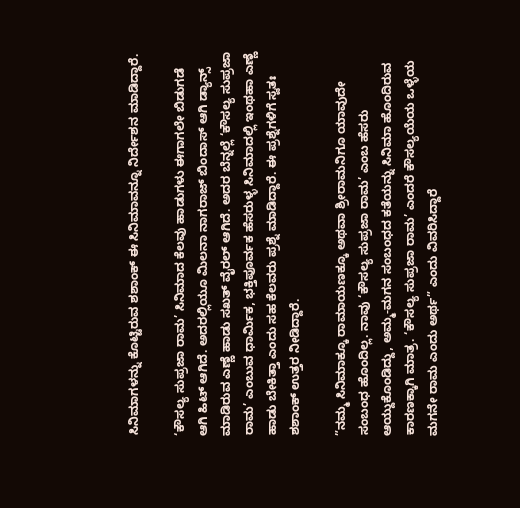ಸಿನಿಮಾಗಳನ್ನು ಕೊಟ್ಟಿರುವ ಶಶಾಂಕ್ ಈ ಸಿನಿಮಾವನ್ನೂ ನಿರ್ದೇಶನ ಮಾಡಿದ್ದಾರೆ.

‘ಕೌಸಲ್ಯ ಸುಪ್ರಜಾ ರಾಮ’ ಸಿನಿಮಾದ ಕೆಲವು ಹಾಡುಗಳು ಈಗಾಗಲೇ ಬಿಡುಗಡೆ ಆಗಿ ಹಿಟ್ ಆಗಿದೆ. ಅದರಲ್ಲಿಯೂ ಮಿಲನಾ ನಾಗರಾಜ್ ಬಿಂದಾಸ್ ಆಗಿ ಡ್ಯಾನ್ಸ್ ಮಾಡಿರುವ ಎಣ್ಣೆ ಹಾಡು ಸಖತ್ ವೈರಲ್ ಆಗಿದೆ. ಅದರ ಬೆನ್ನಲ್ಲೆ ‘ಕೌಸಲ್ಯ ಸುಪ್ರಜಾ ರಾಮ’ ಎಂಬುವ ಧಾರ್ಮಿಕ, ಭಕ್ತಿಪೂರ್ವಕ ಹೆಸರುಳ್ಳ ಸಿನಿಮಾದಲ್ಲಿ ಇಂಥಹಾ ಎಣ್ಣೆ ಹಾಡು ಬೇಕಿತ್ತಾ ಎಂದು ಸಹ ಕೆಲವರು ಪ್ರಶ್ನೆ ಮಾಡಿದ್ದಾರೆ. ಈ ಪ್ರಶ್ನೆಗಳಿಗೆ ಸ್ವತಃ ಶಶಾಂಕ್ ಉತ್ತರ ನೀಡಿದ್ದಾರೆ.

”ನಮ್ಮ ಸಿನಿಮಾಕ್ಕೂ ರಾಮಾಯಣಕ್ಕೂ ಅಥವಾ ಶ್ರೀರಾಮನಿಗೂ ಯಾವುದೇ ಸಂಬಂಧ ಹೊಂದಿಲ್ಲ. ನಾವು ‘ಕೌಸಲ್ಯ ಸುಪ್ರಜಾ ರಾಮ’ ಎಂಬ ಹೆಸರು ಆಯ್ದುಕೊಂಡಿದ್ದು, ಅಮ್ಮ-ಮಗನ ಸಂಬಂಧದ ಕತೆಯನ್ನು ಸಿನಿಮಾ ಹೊಂದಿರುವ ಕಾರಣಕ್ಕಾಗಿ ಮಾತ್ರ. ‘ಕೌಸಲ್ಯ ಸುಪ್ರಜಾ ರಾಮ’ ಎಂದರೆ ಕೌಸಲ್ಯಯೆಯ ಒಳ್ಳೆಯ ಮಗನೇ ರಾಮ ಎಂದು ಅರ್ಥ” ಎಂದು ವಿವರಿಸಿದ್ದಾರೆ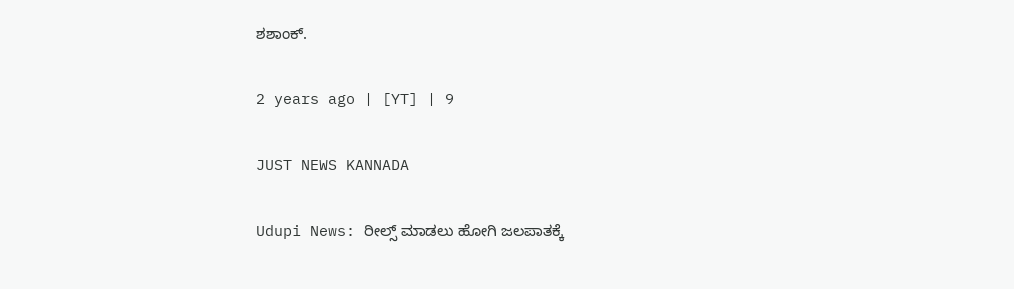ಶಶಾಂಕ್.

2 years ago | [YT] | 9

JUST NEWS KANNADA

Udupi News: ರೀಲ್ಸ್ ಮಾಡಲು ಹೋಗಿ ಜಲಪಾತಕ್ಕೆ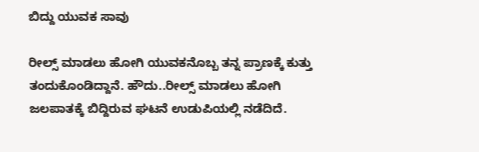ಬಿದ್ದು ಯುವಕ ಸಾವು

ರೀಲ್ಸ್ ಮಾಡಲು ಹೋಗಿ ಯುವಕನೊಬ್ಬ ತನ್ನ ಪ್ರಾಣಕ್ಕೆ ಕುತ್ತು ತಂದುಕೊಂಡಿದ್ದಾನೆ. ಹೌದು..ರೀಲ್ಸ್ ಮಾಡಲು ಹೋಗಿ ಜಲಪಾತಕ್ಕೆ ಬಿದ್ದಿರುವ ಘಟನೆ ಉಡುಪಿಯಲ್ಲಿ ನಡೆದಿದೆ.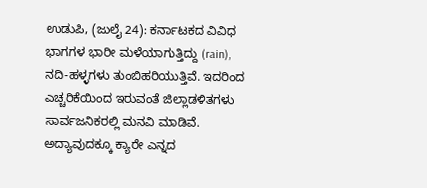ಉಡುಪಿ, (ಜುಲೈ 24): ಕರ್ನಾಟಕದ ವಿವಿಧ ಭಾಗಗಳ ಭಾರೀ ಮಳೆಯಾಗುತ್ತಿದ್ದು (rain), ನದಿ-ಹಳ್ಳಗಳು ತುಂಬಿಹರಿಯುತ್ತಿವೆ. ಇದರಿಂದ ಎಚ್ಚರಿಕೆಯಿಂದ ಇರುವಂತೆ ಜಿಲ್ಲಾಡಳಿತಗಳು ಸಾರ್ವಜನಿಕರಲ್ಲಿ ಮನವಿ ಮಾಡಿವೆ. ಅದ್ಯಾವುದಕ್ಕೂ ಕ್ಯಾರೇ ಎನ್ನದ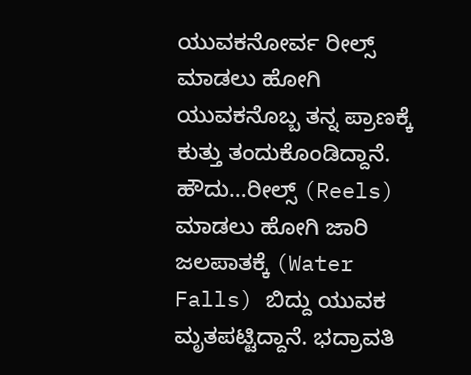ಯುವಕನೋರ್ವ ರೀಲ್ಸ್ ಮಾಡಲು ಹೋಗಿ ಯುವಕನೊಬ್ಬ ತನ್ನ ಪ್ರಾಣಕ್ಕೆ ಕುತ್ತು ತಂದುಕೊಂಡಿದ್ದಾನೆ. ಹೌದು…ರೀಲ್ಸ್ (Reels) ಮಾಡಲು ಹೋಗಿ ಜಾರಿ ಜಲಪಾತಕ್ಕೆ (Water Falls) ಬಿದ್ದು ಯುವಕ ಮೃತಪಟ್ಟಿದ್ದಾನೆ. ಭದ್ರಾವತಿ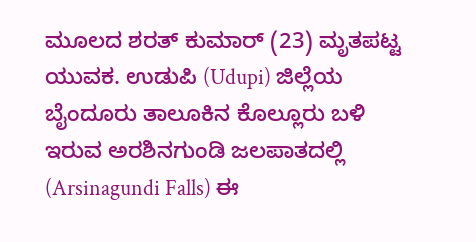ಮೂಲದ ಶರತ್ ಕುಮಾರ್ (23) ಮೃತಪಟ್ಟ ಯುವಕ. ಉಡುಪಿ (Udupi) ಜಿಲ್ಲೆಯ ಬೈಂದೂರು ತಾಲೂಕಿನ ಕೊಲ್ಲೂರು ಬಳಿ ಇರುವ ಅರಶಿನಗುಂಡಿ ಜಲಪಾತದಲ್ಲಿ (Arsinagundi Falls) ಈ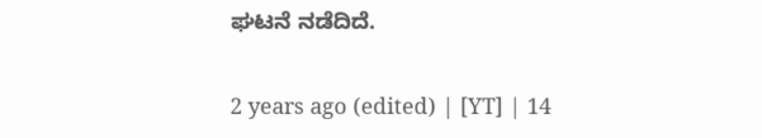ಘಟನೆ ನಡೆದಿದೆ.

2 years ago (edited) | [YT] | 14